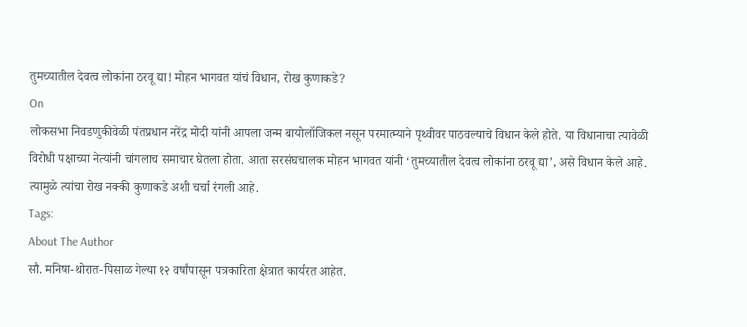तुमच्यातील देवत्व लोकांना ठरवू द्या! मोहन भागवत यांचं विधान, रोख कुणाकडे?
On
लोकसभा निवडणुकीवेळी पंतप्रधान नरेंद्र मोदी यांनी आपला जन्म बायोलॉजिकल नसून परमात्म्याने पृथ्वीवर पाठवल्याचे विधान केले होते. या विधानाचा त्यावेळी विरोधी पक्षाच्या नेत्यांनी चांगलाच समाचार घेतला होता. आता सरसंघचालक मोहन भागवत यांनी ‘तुमच्यातील देवत्व लोकांना ठरवू द्या’, असे विधान केले आहे. त्यामुळे त्यांचा रोख नक्की कुणाकडे अशी चर्चा रंगली आहे.
Tags:
About The Author
सौ. मनिषा-थोरात-पिसाळ गेल्या १२ वर्षांपासून पत्रकारिता क्षेत्रात कार्यरत आहेत.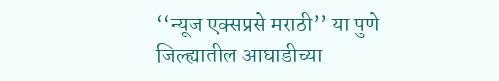‘‘न्यूज एक्सप्रसे मराठी’’ या पुणे जिल्ह्यातील आघाडीच्या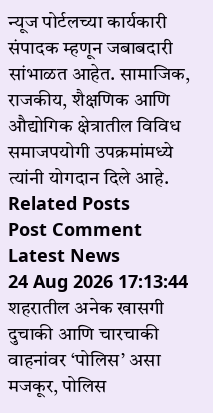न्यूज पोर्टलच्या कार्यकारी संपादक म्हणून जबाबदारी सांभाळत आहेत. सामाजिक, राजकीय, शैक्षणिक आणि औद्योगिक क्षेत्रातील विविध समाजपयोगी उपक्रमांमध्ये त्यांनी योगदान दिले आहे.
Related Posts
Post Comment
Latest News
24 Aug 2026 17:13:44
शहरातील अनेक खासगी दुचाकी आणि चारचाकी वाहनांवर ‘पोलिस’ असा मजकूर, पोलिस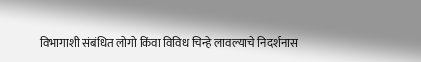विभागाशी संबंधित लोगो किंवा विविध चिन्हे लावल्याचे निदर्शनास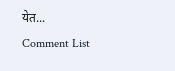येत...
Comment List